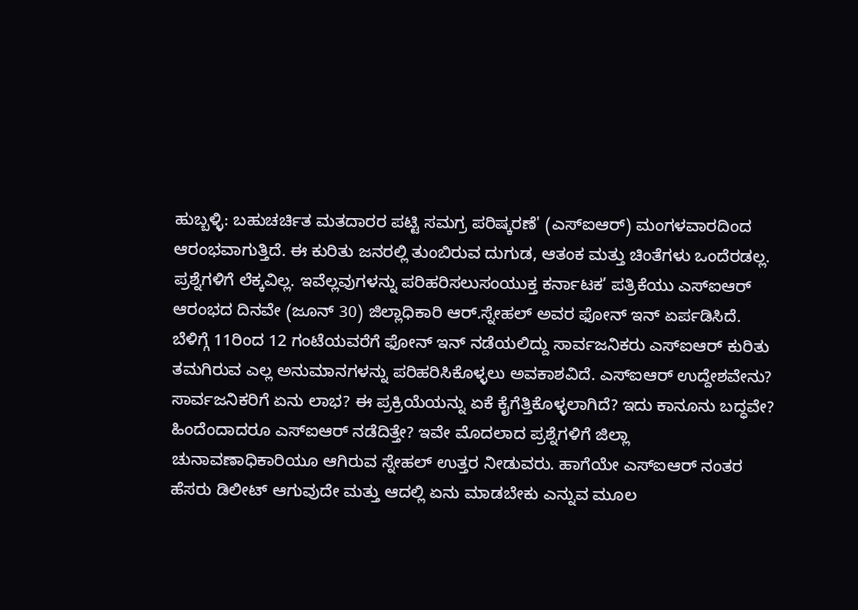ಹುಬ್ಬಳ್ಳಿ: ಬಹುಚರ್ಚಿತ ಮತದಾರರ ಪಟ್ಟಿ ಸಮಗ್ರ ಪರಿಷ್ಕರಣೆ' (ಎಸ್ಐಆರ್) ಮಂಗಳವಾರದಿಂದ ಆರಂಭವಾಗುತ್ತಿದೆ. ಈ ಕುರಿತು ಜನರಲ್ಲಿ ತುಂಬಿರುವ ದುಗುಡ, ಆತಂಕ ಮತ್ತು ಚಿಂತೆಗಳು ಒಂದೆರಡಲ್ಲ. ಪ್ರಶ್ನೆಗಳಿಗೆ ಲೆಕ್ಕವಿಲ್ಲ. ಇವೆಲ್ಲವುಗಳನ್ನು ಪರಿಹರಿಸಲುಸಂಯುಕ್ತ ಕರ್ನಾಟಕ’ ಪತ್ರಿಕೆಯು ಎಸ್ಐಆರ್ ಆರಂಭದ ದಿನವೇ (ಜೂನ್ 30) ಜಿಲ್ಲಾಧಿಕಾರಿ ಆರ್.ಸ್ನೇಹಲ್ ಅವರ ಫೋನ್ ಇನ್ ಏರ್ಪಡಿಸಿದೆ.
ಬೆಳಿಗ್ಗೆ 11ರಿಂದ 12 ಗಂಟೆಯವರೆಗೆ ಫೋನ್ ಇನ್ ನಡೆಯಲಿದ್ದು ಸಾರ್ವಜನಿಕರು ಎಸ್ಐಆರ್ ಕುರಿತು ತಮಗಿರುವ ಎಲ್ಲ ಅನುಮಾನಗಳನ್ನು ಪರಿಹರಿಸಿಕೊಳ್ಳಲು ಅವಕಾಶವಿದೆ. ಎಸ್ಐಆರ್ ಉದ್ದೇಶವೇನು? ಸಾರ್ವಜನಿಕರಿಗೆ ಏನು ಲಾಭ? ಈ ಪ್ರಕ್ರಿಯೆಯನ್ನು ಏಕೆ ಕೈಗೆತ್ತಿಕೊಳ್ಳಲಾಗಿದೆ? ಇದು ಕಾನೂನು ಬದ್ಧವೇ? ಹಿಂದೆಂದಾದರೂ ಎಸ್ಐಆರ್ ನಡೆದಿತ್ತೇ? ಇವೇ ಮೊದಲಾದ ಪ್ರಶ್ನೆಗಳಿಗೆ ಜಿಲ್ಲಾ ಚುನಾವಣಾಧಿಕಾರಿಯೂ ಆಗಿರುವ ಸ್ನೇಹಲ್ ಉತ್ತರ ನೀಡುವರು. ಹಾಗೆಯೇ ಎಸ್ಐಆರ್ ನಂತರ ಹೆಸರು ಡಿಲೀಟ್ ಆಗುವುದೇ ಮತ್ತು ಆದಲ್ಲಿ ಏನು ಮಾಡಬೇಕು ಎನ್ನುವ ಮೂಲ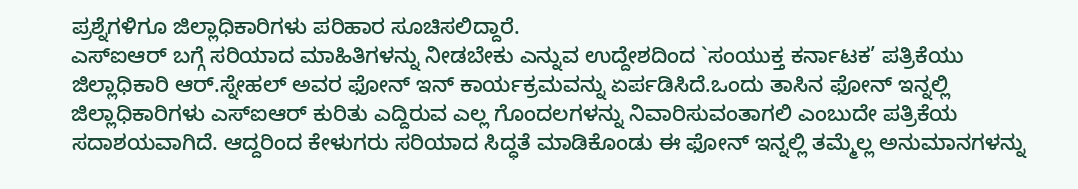ಪ್ರಶ್ನೆಗಳಿಗೂ ಜಿಲ್ಲಾಧಿಕಾರಿಗಳು ಪರಿಹಾರ ಸೂಚಿಸಲಿದ್ದಾರೆ.
ಎಸ್ಐಆರ್ ಬಗ್ಗೆ ಸರಿಯಾದ ಮಾಹಿತಿಗಳನ್ನು ನೀಡಬೇಕು ಎನ್ನುವ ಉದ್ದೇಶದಿಂದ `ಸಂಯುಕ್ತ ಕರ್ನಾಟಕ’ ಪತ್ರಿಕೆಯು ಜಿಲ್ಲಾಧಿಕಾರಿ ಆರ್.ಸ್ನೇಹಲ್ ಅವರ ಫೋನ್ ಇನ್ ಕಾರ್ಯಕ್ರಮವನ್ನು ಏರ್ಪಡಿಸಿದೆ.ಒಂದು ತಾಸಿನ ಫೋನ್ ಇನ್ನಲ್ಲಿ ಜಿಲ್ಲಾಧಿಕಾರಿಗಳು ಎಸ್ಐಆರ್ ಕುರಿತು ಎದ್ದಿರುವ ಎಲ್ಲ ಗೊಂದಲಗಳನ್ನು ನಿವಾರಿಸುವಂತಾಗಲಿ ಎಂಬುದೇ ಪತ್ರಿಕೆಯ ಸದಾಶಯವಾಗಿದೆ. ಆದ್ದರಿಂದ ಕೇಳುಗರು ಸರಿಯಾದ ಸಿದ್ಧತೆ ಮಾಡಿಕೊಂಡು ಈ ಫೋನ್ ಇನ್ನಲ್ಲಿ ತಮ್ಮೆಲ್ಲ ಅನುಮಾನಗಳನ್ನು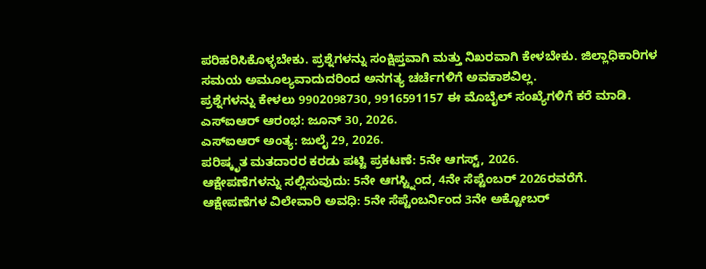ಪರಿಹರಿಸಿಕೊಳ್ಳಬೇಕು. ಪ್ರಶ್ನೆಗಳನ್ನು ಸಂಕ್ಷಿಪ್ತವಾಗಿ ಮತ್ತು ನಿಖರವಾಗಿ ಕೇಳಬೇಕು. ಜಿಲ್ಲಾಧಿಕಾರಿಗಳ ಸಮಯ ಅಮೂಲ್ಯವಾದುದರಿಂದ ಅನಗತ್ಯ ಚರ್ಚೆಗಳಿಗೆ ಅವಕಾಶವಿಲ್ಲ.
ಪ್ರಶ್ನೆಗಳನ್ನು ಕೇಳಲು 9902098730, 9916591157 ಈ ಮೊಬೈಲ್ ಸಂಖ್ಯೆಗಳಿಗೆ ಕರೆ ಮಾಡಿ.
ಎಸ್ಐಆರ್ ಆರಂಭ: ಜೂನ್ 30, 2026.
ಎಸ್ಐಆರ್ ಅಂತ್ಯ: ಜುಲೈ 29, 2026.
ಪರಿಷ್ಕೃತ ಮತದಾರರ ಕರಡು ಪಟ್ಟಿ ಪ್ರಕಟಣೆ: 5ನೇ ಆಗಸ್ಟ್, 2026.
ಆಕ್ಷೇಪಣೆಗಳನ್ನು ಸಲ್ಲಿಸುವುದು: 5ನೇ ಆಗಸ್ಟ್ನಿಂದ, 4ನೇ ಸೆಪ್ಟೆಂಬರ್ 2026ರವರೆಗೆ.
ಆಕ್ಷೇಪಣೆಗಳ ವಿಲೇವಾರಿ ಅವಧಿ: 5ನೇ ಸೆಪ್ಟೆಂಬರ್ನಿಂದ 3ನೇ ಅಕ್ಟೋಬರ್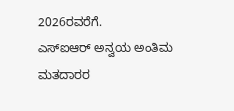2026ರವರೆಗೆ.
ಎಸ್ಐಆರ್ ಅನ್ವಯ ಅಂತಿಮ ಮತದಾರರ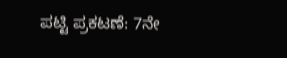ಪಟ್ಟಿ ಪ್ರಕಟಣೆ: 7ನೇ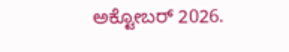ಅಕ್ಟೋಬರ್ 2026.